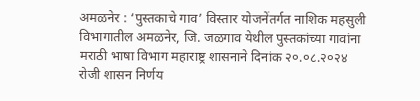अमळनेर : ‘पुस्तकाचे गाव’ विस्तार योजनेंतर्गत नाशिक महसुली विभागातील अमळनेर, जि. जळगाव येथील पुस्तकांच्या गावांना मराठी भाषा विभाग महाराष्ट्र शासनाने दिनांक २०.०८.२०२४ रोजी शासन निर्णय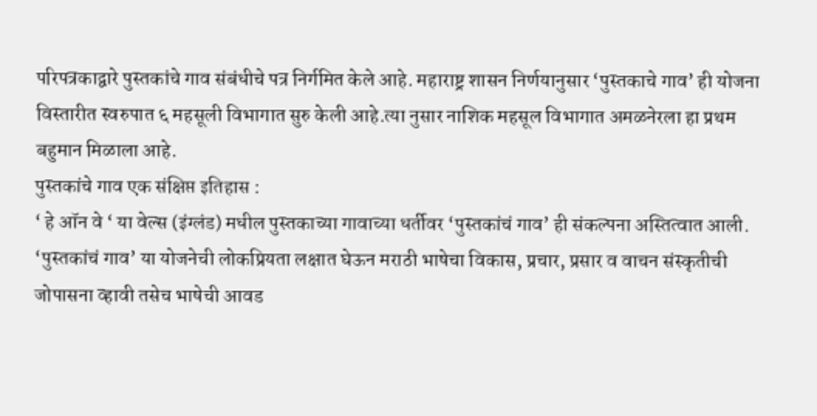परिपत्रकाद्वारे पुस्तकांचे गाव संबंधीचे पत्र निर्गमित केले आहे. महाराष्ट्र शासन निर्णयानुसार ‘पुस्तकाचे गाव’ ही योजना विस्तारीत स्वरुपात ६ महसूली विभागात सुरु केली आहे.त्या नुसार नाशिक महसूल विभागात अमळनेरला हा प्रथम बहुमान मिळाला आहे.
पुस्तकांचे गाव एक संक्षिप्त इतिहास :
‘ हे ऑन वे ‘ या वेल्स (इंग्लंड) मधील पुस्तकाच्या गावाच्या धर्तीवर ‘पुस्तकांचं गाव’ ही संकल्पना अस्तित्वात आली. ‘पुस्तकांचं गाव’ या योजनेची लोकप्रियता लक्षात घेऊन मराठी भाषेचा विकास, प्रचार, प्रसार व वाचन संस्कृतीची जोपासना व्हावी तसेच भाषेची आवड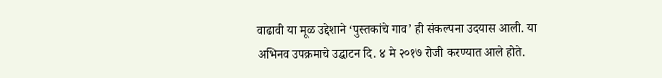वाढावी या मूळ उद्देशाने ‘पुस्तकांचे गाव’ ही संकल्पना उदयास आली. या अभिनव उपक्रमाचे उद्घाटन दि. ४ मे २०१७ रोजी करण्यात आले होते.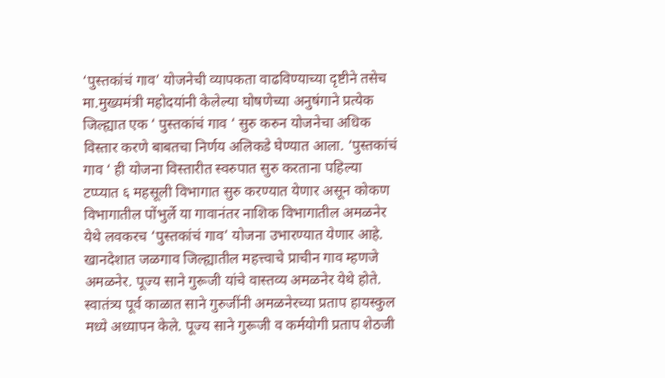‘पुस्तकांचं गाव’ योजनेची व्यापकता वाढविण्याच्या दृष्टीने तसेच मा.मुख्यमंत्री महोदयांनी केलेल्या घोषणेच्या अनुषंगाने प्रत्येक जिल्ह्यात एक ‘ पुस्तकांचं गाव ‘ सुरु करुन योजनेचा अधिक विस्तार करणे बाबतचा निर्णय अलिकडे घेण्यात आला. ‘पुस्तकांचं गाव ‘ ही योजना विस्तारीत स्वरुपात सुरु करताना पहिल्या टप्प्यात ६ महसूली विभागात सुरु करण्यात येणार असून कोकण विभागातील पोंभुर्ले या गावानंतर नाशिक विभागातील अमळनेर येथे लवकरच ‘पुस्तकांचं गाव’ योजना उभारण्यात येणार आहे.
खानदेशात जळगाव जिल्ह्यातील महत्त्वाचे प्राचीन गाव म्हणजे अमळनेर. पूज्य साने गुरूजी यांचे वास्तव्य अमळनेर येथे होते. स्वातंत्र्य पूर्व काळात साने गुरुजींनी अमळनेरच्या प्रताप हायस्कुल मध्ये अध्यापन केले. पूज्य साने गुरूजी व कर्मयोगी प्रताप शेठजी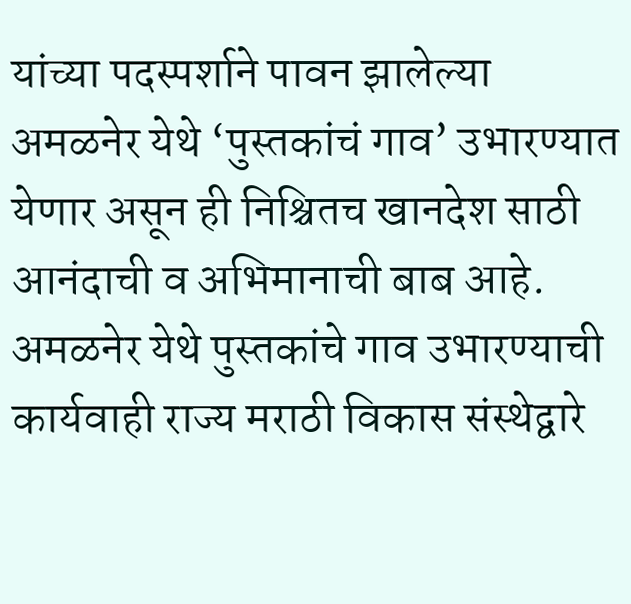यांच्या पदस्पर्शाने पावन झालेल्या अमळनेर येथे ‘पुस्तकांचं गाव’ उभारण्यात येणार असून ही निश्चितच खानदेश साठी आनंदाची व अभिमानाची बाब आहे. अमळनेर येथे पुस्तकांचे गाव उभारण्याची कार्यवाही राज्य मराठी विकास संस्थेद्वारे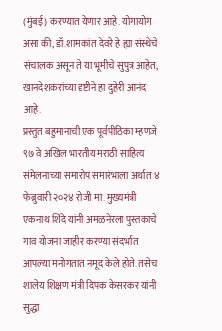(मुंबई) करण्यात येणार आहे. योगायोग असा की, डॉ.शामकांत देवरे हे ह्या संस्थेचे संचालक असून ते या भूमीचे सुपुत्र आहेत, खानदेशकरांच्या दृष्टीने हा दुहेरी आनंद आहे.
प्रस्तुत बहुमानाची एक पूर्वपीठिका म्हणजे ९७ वे अखिल भारतीय मराठी साहित्य संमेलनाच्या समारोप समारंभाला अर्थात ४ फेब्रुवारी २०२४ रोजी मा. मुख्यमंत्री एकनाथ शिंदे यांनी अमळनेरला पुस्तकाचे गाव योजना जाहीर करण्या संदर्भात आपल्या मनोगतात नमूद केले होते. तसेच शालेय शिक्षण मंत्री दिपक केसरकर यांनी सुद्धा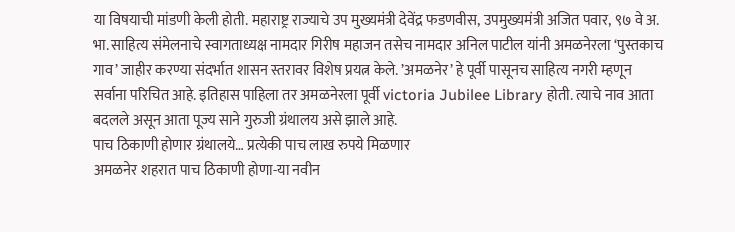या विषयाची मांडणी केली होती. महाराष्ट्र राज्याचे उप मुख्यमंत्री देवेंद्र फडणवीस, उपमुख्यमंत्री अजित पवार, ९७ वे अ. भा. साहित्य संमेलनाचे स्वागताध्यक्ष नामदार गिरीष महाजन तसेच नामदार अनिल पाटील यांनी अमळनेरला ‘पुस्तकाच गाव’ जाहीर करण्या संदर्भात शासन स्तरावर विशेष प्रयत्न केले. ’अमळनेर’ हे पूर्वी पासूनच साहित्य नगरी म्हणून सर्वाना परिचित आहे. इतिहास पाहिला तर अमळनेरला पूर्वी victoria Jubilee Library होती. त्याचे नाव आता बदलले असून आता पूज्य साने गुरुजी ग्रंथालय असे झाले आहे.
पाच ठिकाणी होणार ग्रंथालये… प्रत्येकी पाच लाख रुपये मिळणार
अमळनेर शहरात पाच ठिकाणी होणा-या नवीन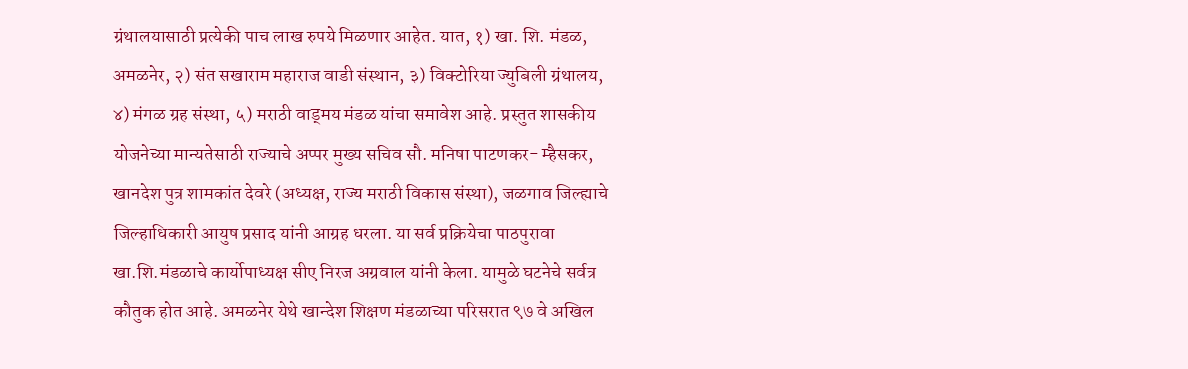ग्रंथालयासाठी प्रत्येकी पाच लाख रुपये मिळणार आहेत. यात, १) खा. शि. मंडळ, अमळनेर, २) संत सखाराम महाराज वाडी संस्थान, ३) विक्टोरिया ज्युबिली ग्रंथालय, ४) मंगळ ग्रह संस्था, ५) मराठी वाड्मय मंडळ यांचा समावेश आहे. प्रस्तुत शासकीय योजनेच्या मान्यतेसाठी राज्याचे अप्पर मुख्य सचिव सौ. मनिषा पाटणकर- म्हैसकर, खानदेश पुत्र शामकांत देवरे (अध्यक्ष, राज्य मराठी विकास संस्था), जळगाव जिल्ह्याचे जिल्हाधिकारी आयुष प्रसाद यांनी आग्रह धरला. या सर्व प्रक्रियेचा पाठपुरावा खा.शि.मंडळाचे कार्योपाध्यक्ष सीए निरज अग्रवाल यांनी केला. यामुळे घटनेचे सर्वत्र कौतुक होत आहे. अमळनेर येथे खान्देश शिक्षण मंडळाच्या परिसरात ९७ वे अखिल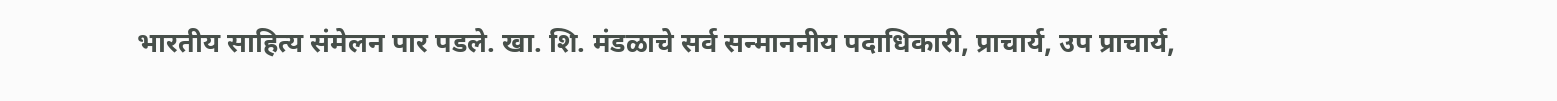भारतीय साहित्य संमेलन पार पडले. खा. शि. मंडळाचे सर्व सन्माननीय पदाधिकारी, प्राचार्य, उप प्राचार्य,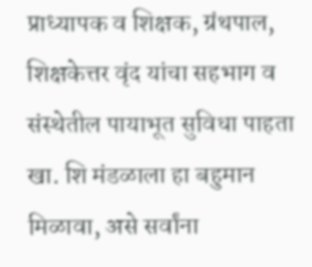प्राध्यापक व शिक्षक, ग्रंथपाल, शिक्षकेत्तर वृंद यांचा सहभाग व संस्थेतील पायाभूत सुविधा पाहता खा. शि मंडळाला हा बहुमान मिळावा, असे सर्वांना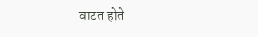वाटत होते